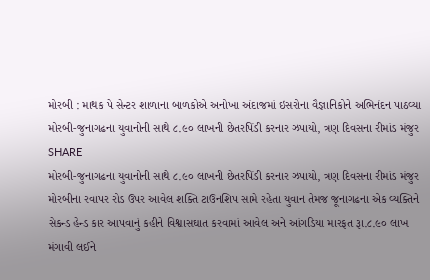મોરબી : માથક પે સેન્ટર શાળાના બાળકોએ અનોખા અંદાજમાં ઇસરોના વૈજ્ઞાનિકોને અભિનંદન પાઠવ્યા
મોરબી-જુનાગઢના યુવાનોની સાથે ૮.૯૦ લાખની છેતરપિંડી કરનાર ઝપાયો, ત્રણ દિવસના રીમાંડ મંજુર
SHARE
મોરબી-જુનાગઢના યુવાનોની સાથે ૮.૯૦ લાખની છેતરપિંડી કરનાર ઝપાયો, ત્રણ દિવસના રીમાંડ મંજુર
મોરબીના રવાપર રોડ ઉપર આવેલ શક્તિ ટાઉનશિપ સામે રહેતા યુવાન તેમજ જૂનાગઢના એક વ્યક્તિને સેકન્ડ હેન્ડ કાર આપવાનું કહીને વિશ્વાસઘાત કરવામાં આવેલ અને આંગડિયા મારફત રૂા.૮.૯૦ લાખ મંગાવી લઈને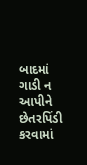બાદમાં ગાડી ન આપીને છેતરપિંડી કરવામાં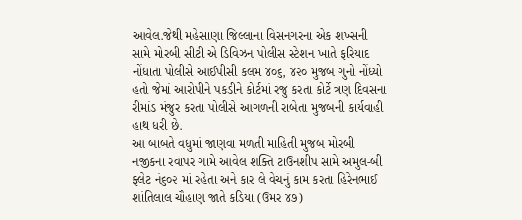આવેલ.જેથી મહેસાણા જિલ્લાના વિસનગરના એક શખ્સની સામે મોરબી સીટી એ ડિવિઝન પોલીસ સ્ટેશન ખાતે ફરિયાદ નોંધાતા પોલીસે આઈપીસી કલમ ૪૦૬, ૪૨૦ મુજબ ગુનો નોંધ્યો હતો જેમાં આરોપીને પકડીને કોર્ટમાં રજુ કરતા કોર્ટે ત્રણ દિવસના રીમાંડ મંજુર કરતા પોલીસે આગળની રાબેતા મુજબની કાર્યવાહી હાથ ધરી છે.
આ બાબતે વધુમાં જાણવા મળતી માહિતી મુજબ મોરબી નજીકના રવાપર ગામે આવેલ શક્તિ ટાઉનશીપ સામે અમુલ-બી ફ્લેટ નં૬૦૨ માં રહેતા અને કાર લે વેચનું કામ કરતા હિરેનભાઈ શાંતિલાલ ચૌહાણ જાતે કડિયા (ઉમર ૪૭)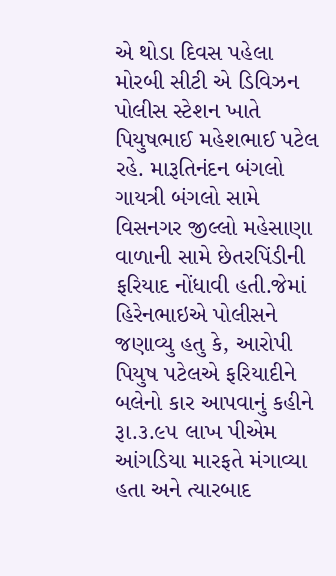એ થોડા દિવસ પહેલા મોરબી સીટી એ ડિવિઝન પોલીસ સ્ટેશન ખાતે પિયુષભાઈ મહેશભાઈ પટેલ રહે. મારૂતિનંદન બંગલો ગાયત્રી બંગલો સામે વિસનગર જીલ્લો મહેસાણા વાળાની સામે છેતરપિંડીની ફરિયાદ નોંધાવી હતી.જેમાં હિરેનભાઇએ પોલીસને જણાવ્યુ હતુ કે, આરોપી પિયુષ પટેલએ ફરિયાદીને બલેનો કાર આપવાનું કહીને રૂા.૩.૯૫ લાખ પીએમ આંગડિયા મારફતે મંગાવ્યા હતા અને ત્યારબાદ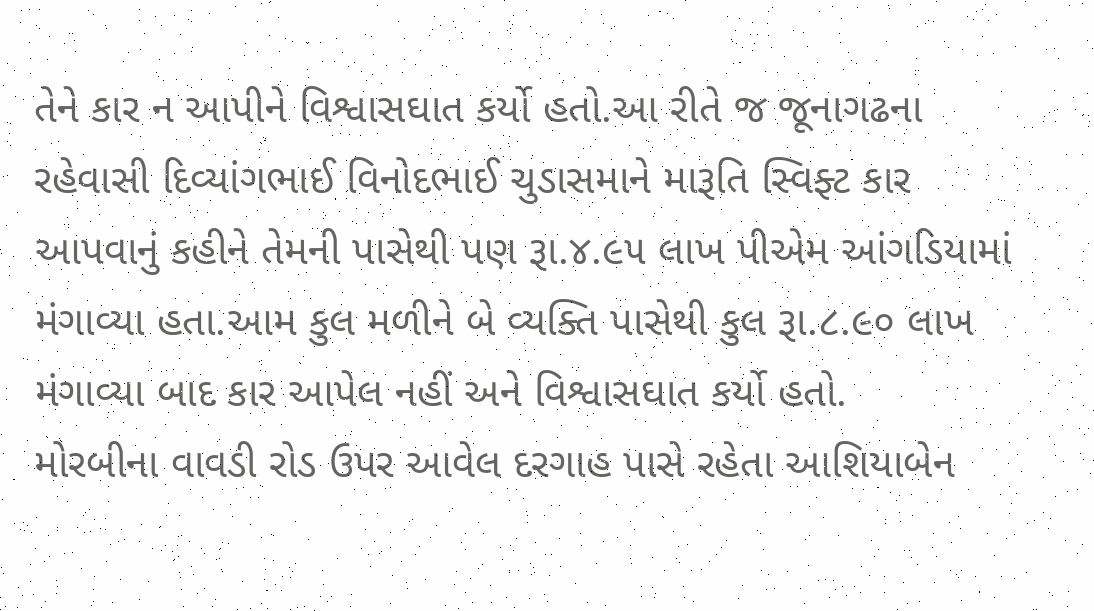તેને કાર ન આપીને વિશ્વાસઘાત કર્યો હતો.આ રીતે જ જૂનાગઢના રહેવાસી દિવ્યાંગભાઈ વિનોદભાઈ ચુડાસમાને મારૂતિ સ્વિફ્ટ કાર આપવાનું કહીને તેમની પાસેથી પણ રૂા.૪.૯૫ લાખ પીએમ આંગડિયામાં મંગાવ્યા હતા.આમ કુલ મળીને બે વ્યક્તિ પાસેથી કુલ રૂા.૮.૯૦ લાખ મંગાવ્યા બાદ કાર આપેલ નહીં અને વિશ્વાસઘાત કર્યો હતો.
મોરબીના વાવડી રોડ ઉપર આવેલ દરગાહ પાસે રહેતા આશિયાબેન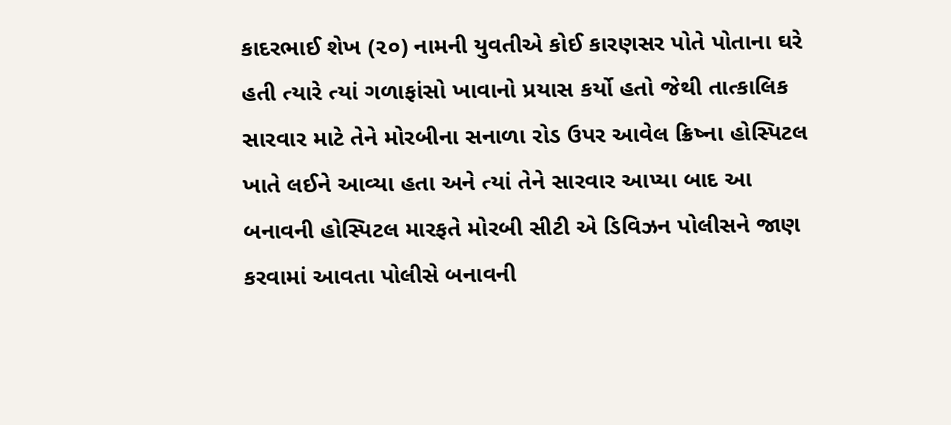કાદરભાઈ શેખ (૨૦) નામની યુવતીએ કોઈ કારણસર પોતે પોતાના ઘરે હતી ત્યારે ત્યાં ગળાફાંસો ખાવાનો પ્રયાસ કર્યો હતો જેથી તાત્કાલિક સારવાર માટે તેને મોરબીના સનાળા રોડ ઉપર આવેલ ક્રિષ્ના હોસ્પિટલ ખાતે લઈને આવ્યા હતા અને ત્યાં તેને સારવાર આપ્યા બાદ આ બનાવની હોસ્પિટલ મારફતે મોરબી સીટી એ ડિવિઝન પોલીસને જાણ કરવામાં આવતા પોલીસે બનાવની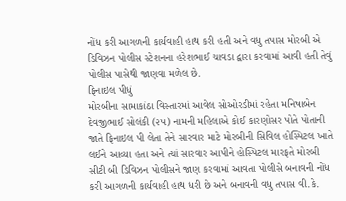નોંધ કરી આગળની કાર્યવાહી હાથ કરી હતી અને વધુ તપાસ મોરબી એ ડિવિઝન પોલીસ સ્ટેશનના હરેશભાઈ ચાવડા દ્વારા કરવામાં આવી હતી તેવું પોલીસ પાસેથી જાણવા મળેલ છે.
ફિનાઇલ પીધું
મોરબીના સામાકાંઠા વિસ્તારમાં આવેલ સોઓરડીમાં રહેતા મનિષાબેન દેવજીભાઈ સોલંકી (૨૫) નામની મહિલાએ કોઈ કારણોસર પોતે પોતાની જાતે ફિનાઇલ પી લેતા તેને સારવાર માટે મોરબીની સિવિલ હોસ્પિટલ ખાતે લઈને આવ્યા હતા અને ત્યાં સારવાર આપીને હોસ્પિટલ મારફતે મોરબી સીટી બી ડિવિઝન પોલીસને જાણ કરવામાં આવતા પોલીસે બનાવની નોંધ કરી આગળની કાર્યવાહી હાથ ધરી છે અને બનાવની વધુ તપાસ વી.કે.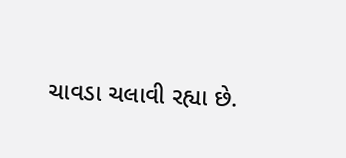ચાવડા ચલાવી રહ્યા છે.